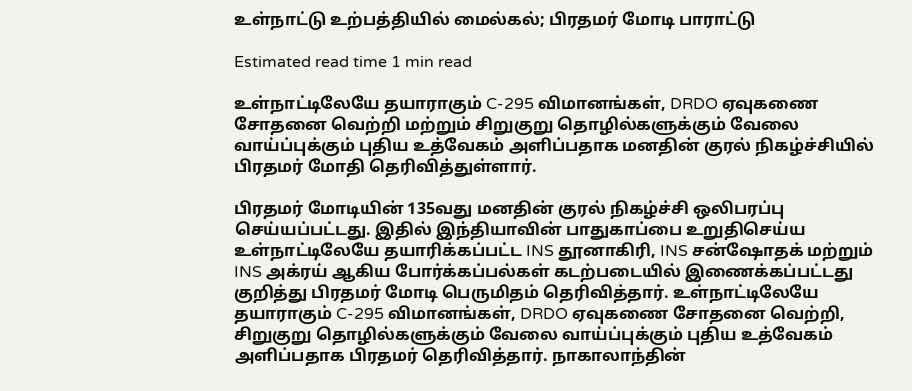உள்நாட்டு உற்பத்தியில் மைல்கல்; பிரதமர் மோடி பாராட்டு

Estimated read time 1 min read

உள்நாட்டிலேயே தயாராகும் C-295 விமானங்கள், DRDO ஏவுகணை சோதனை வெற்றி மற்றும் சிறுகுறு தொழில்களுக்கும் வேலை வாய்ப்புக்கும் புதிய உத்வேகம் அளிப்பதாக மனதின் குரல் நிகழ்ச்சியில் பிரதமர் மோதி தெரிவித்துள்ளார்.

பிரதமர் மோடியின் 135வது மனதின் குரல் நிகழ்ச்சி ஒலிபரப்பு செய்யப்பட்டது. இதில் இந்தியாவின் பாதுகாப்பை உறுதிசெய்ய உள்நாட்டிலேயே தயாரிக்கப்பட்ட INS தூனாகிரி, INS சன்ஷோதக் மற்றும் INS அக்ரய் ஆகிய போர்க்கப்பல்கள் கடற்படையில் இணைக்கப்பட்டது குறித்து பிரதமர் மோடி பெருமிதம் தெரிவித்தார். உள்நாட்டிலேயே தயாராகும் C-295 விமானங்கள், DRDO ஏவுகணை சோதனை வெற்றி, சிறுகுறு தொழில்களுக்கும் வேலை வாய்ப்புக்கும் புதிய உத்வேகம் அளிப்பதாக பிரதமர் தெரிவித்தார். நாகாலாந்தின்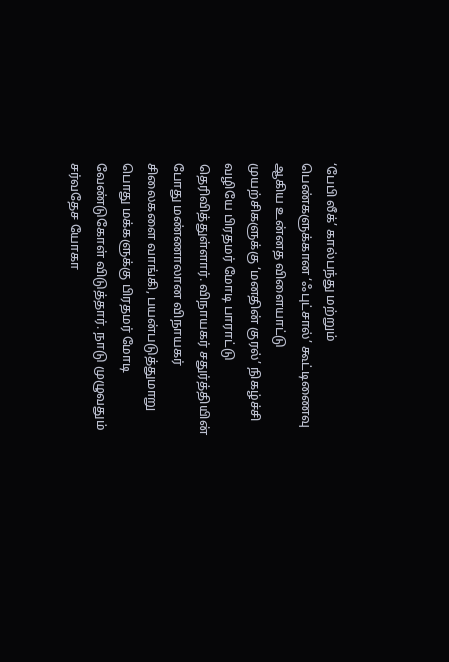‘பேபி லீக்’ கால்பந்து மற்றும் பெண்களுக்கான ‘ஃபுட்சால்’ கூட்டிணைவு ஆகிய உன்னத விளையாட்டு முயற்சிகளுக்கு ‘மனதின் குரல்’ நிகழ்ச்சி வழியே பிரதமர் மோடி பாராட்டு தெரிவித்துள்ளார். விநாயகர் சதுர்த்தியின் போது மண்ணாலான விநாயகர் சிலைகளை வாங்கி, பயன்படுத்துமாறு பொது மக்களுக்கு பிரதமர் மோடி வேண்டுகோள் விடுத்தார். நாடு முழுவதும் சர்வதேச யோகா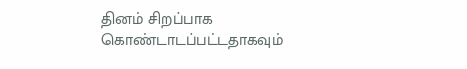தினம் சிறப்பாக கொண்டாடப்பட்டதாகவும்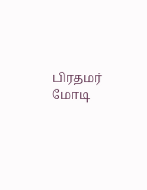பிரதமர் மோடி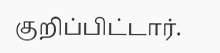குறிப்பிட்டார்.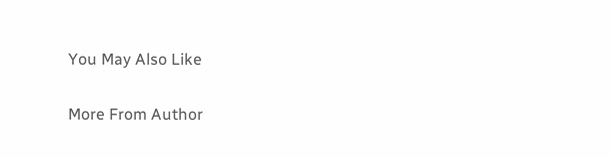You May Also Like

More From Author